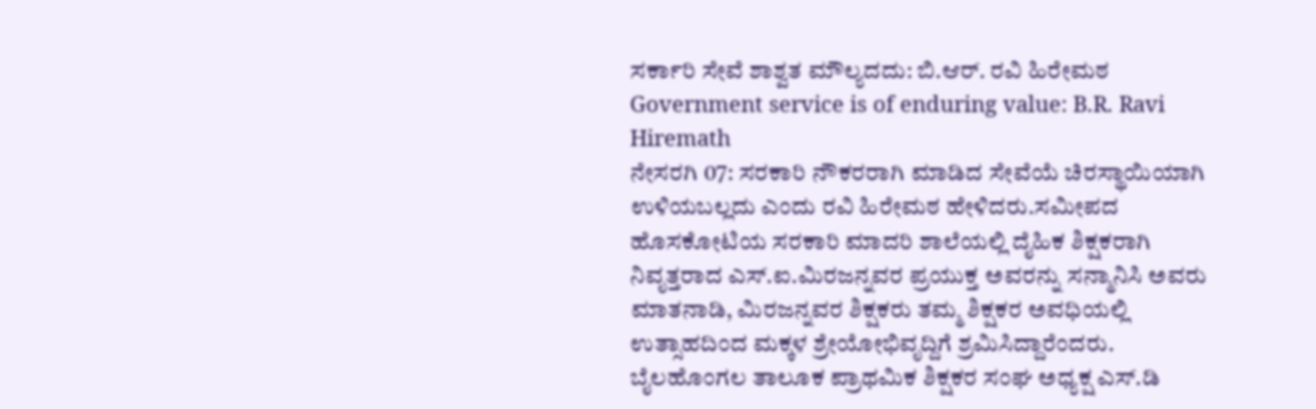ಸರ್ಕಾರಿ ಸೇವೆ ಶಾಶ್ವತ ಮೌಲ್ಯದದು: ಬಿ.ಆರ್. ರವಿ ಹಿರೇಮಠ
Government service is of enduring value: B.R. Ravi Hiremath
ನೇಸರಗಿ 07: ಸರಕಾರಿ ನೌಕರರಾಗಿ ಮಾಡಿದ ಸೇವೆಯೆ ಚಿರಸ್ಥಾಯಿಯಾಗಿ ಉಳಿಯಬಲ್ಲದು ಎಂದು ರವಿ ಹಿರೇಮಠ ಹೇಳಿದರು.ಸಮೀಪದ ಹೊಸಕೋಟಿಯ ಸರಕಾರಿ ಮಾದರಿ ಶಾಲೆಯಲ್ಲಿ ದೈಹಿಕ ಶಿಕ್ಷಕರಾಗಿ ನಿವೃತ್ತರಾದ ಎಸ್.ಐ.ಮಿರಜನ್ನವರ ಪ್ರಯುಕ್ತ ಅವರನ್ನು ಸನ್ಮಾನಿಸಿ ಅವರು ಮಾತನಾಡಿ, ಮಿರಜನ್ನವರ ಶಿಕ್ಷಕರು ತಮ್ಮ ಶಿಕ್ಷಕರ ಅವಧಿಯಲ್ಲಿ ಉತ್ಸಾಹದಿಂದ ಮಕ್ಕಳ ಶ್ರೇಯೋಭಿವೃದ್ದಿಗೆ ಶ್ರಮಿಸಿದ್ದಾರೆಂದರು. ಬೈಲಹೊಂಗಲ ತಾಲೂಕ ಪ್ರಾಥಮಿಕ ಶಿಕ್ಷಕರ ಸಂಘ ಅಧ್ಯಕ್ಷ ಎಸ್.ಡಿ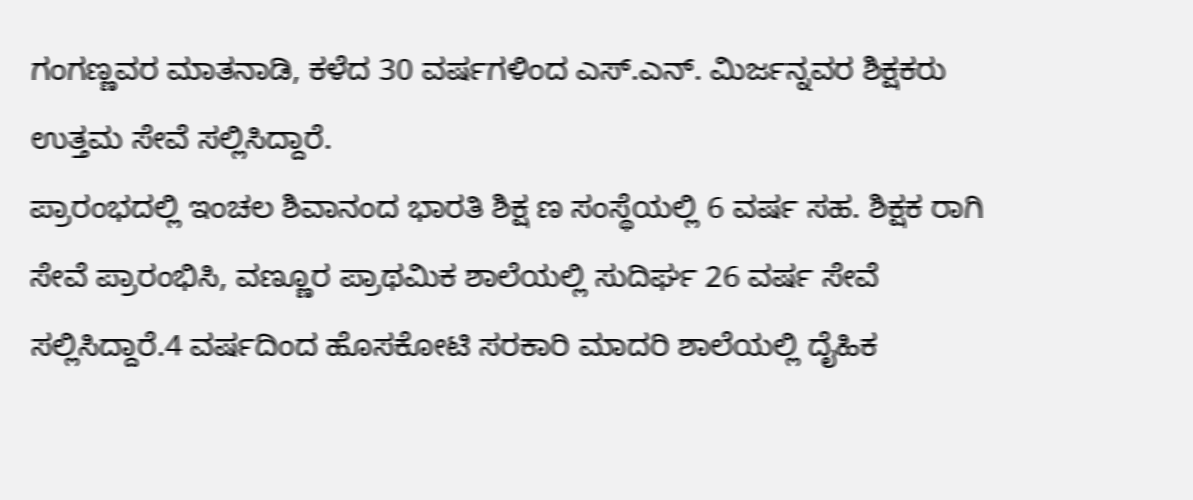ಗಂಗಣ್ಣವರ ಮಾತನಾಡಿ, ಕಳೆದ 30 ವರ್ಷಗಳಿಂದ ಎಸ್.ಎನ್. ಮಿರ್ಜನ್ನವರ ಶಿಕ್ಷಕರು ಉತ್ತಮ ಸೇವೆ ಸಲ್ಲಿಸಿದ್ದಾರೆ.
ಪ್ರಾರಂಭದಲ್ಲಿ ಇಂಚಲ ಶಿವಾನಂದ ಭಾರತಿ ಶಿಕ್ಷ ಣ ಸಂಸ್ಥೆಯಲ್ಲಿ 6 ವರ್ಷ ಸಹ. ಶಿಕ್ಷಕ ರಾಗಿ ಸೇವೆ ಪ್ರಾರಂಭಿಸಿ, ವಣ್ಣೂರ ಪ್ರಾಥಮಿಕ ಶಾಲೆಯಲ್ಲಿ ಸುದಿರ್ಘ 26 ವರ್ಷ ಸೇವೆ ಸಲ್ಲಿಸಿದ್ದಾರೆ.4 ವರ್ಷದಿಂದ ಹೊಸಕೋಟಿ ಸರಕಾರಿ ಮಾದರಿ ಶಾಲೆಯಲ್ಲಿ ದೈಹಿಕ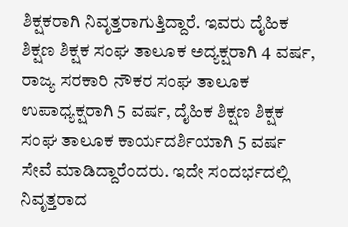ಶಿಕ್ಷಕರಾಗಿ ನಿವೃತ್ತರಾಗುತ್ತಿದ್ದಾರೆ. ಇವರು ದೈಹಿಕ ಶಿಕ್ಷಣ ಶಿಕ್ಷಕ ಸಂಘ ತಾಲೂಕ ಅದ್ಯಕ್ಷರಾಗಿ 4 ವರ್ಷ, ರಾಜ್ಯ ಸರಕಾರಿ ನೌಕರ ಸಂಘ ತಾಲೂಕ ಉಪಾಧ್ಯಕ್ಷರಾಗಿ 5 ವರ್ಷ, ದೈಹಿಕ ಶಿಕ್ಷಣ ಶಿಕ್ಷಕ ಸಂಘ ತಾಲೂಕ ಕಾರ್ಯದರ್ಶಿಯಾಗಿ 5 ವರ್ಷ ಸೇವೆ ಮಾಡಿದ್ದಾರೆಂದರು. ಇದೇ ಸಂದರ್ಭದಲ್ಲಿ ನಿವೃತ್ತರಾದ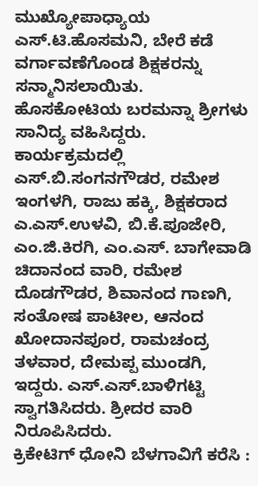ಮುಖ್ಯೋಪಾಧ್ಯಾಯ ಎಸ್.ಟಿ.ಹೊಸಮನಿ, ಬೇರೆ ಕಡೆ ವರ್ಗಾವಣೆಗೊಂಡ ಶಿಕ್ಷಕರನ್ನು ಸನ್ಮಾನಿಸಲಾಯಿತು.
ಹೊಸಕೋಟಿಯ ಬರಮನ್ನಾ ಶ್ರೀಗಳು ಸಾನಿದ್ಯ ವಹಿಸಿದ್ದರು. ಕಾರ್ಯಕ್ರಮದಲ್ಲಿ ಎಸ್.ಬಿ.ಸಂಗನಗೌಡರ, ರಮೇಶ ಇಂಗಳಗಿ, ರಾಜು ಹಕ್ಕಿ, ಶಿಕ್ಷಕರಾದ ಎ.ಎಸ್.ಉಳವಿ, ಬಿ.ಕೆ.ಪೂಜೇರಿ, ಎಂ.ಜಿ.ಕಿರಗಿ, ಎಂ.ಎಸ್. ಬಾಗೇವಾಡಿ ಚಿದಾನಂದ ವಾರಿ, ರಮೇಶ ದೊಡಗೌಡರ, ಶಿವಾನಂದ ಗಾಣಗಿ, ಸಂತೋಷ ಪಾಟೀಲ, ಆನಂದ ಖೋದಾನಪೂರ, ರಾಮಚಂದ್ರ ತಳವಾರ, ದೇಮಪ್ಪ ಮುಂಡಗಿ, ಇದ್ದರು. ಎಸ್.ಎಸ್.ಬಾಳಿಗಟ್ಟಿ ಸ್ವಾಗತಿಸಿದರು. ಶ್ರೀದರ ವಾರಿ ನಿರೂಪಿಸಿದರು.
ಕ್ರಿಕೇಟಿಗ್ ಧೋನಿ ಬೆಳಗಾವಿಗೆ ಕರೆಸಿ :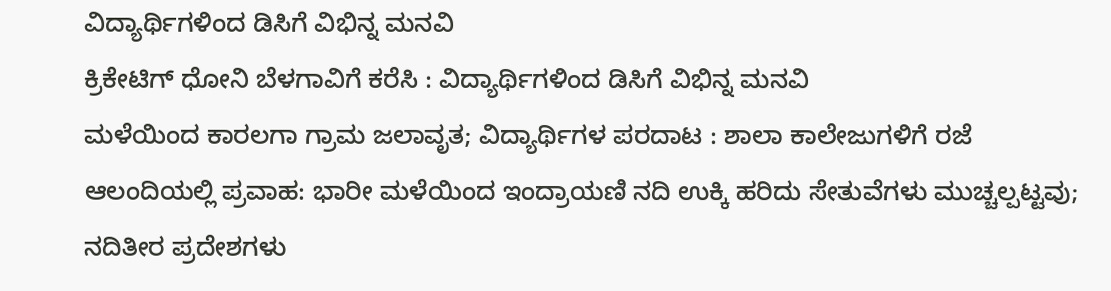ವಿದ್ಯಾರ್ಥಿಗಳಿಂದ ಡಿಸಿಗೆ ವಿಭಿನ್ನ ಮನವಿ
ಕ್ರಿಕೇಟಿಗ್ ಧೋನಿ ಬೆಳಗಾವಿಗೆ ಕರೆಸಿ : ವಿದ್ಯಾರ್ಥಿಗಳಿಂದ ಡಿಸಿಗೆ ವಿಭಿನ್ನ ಮನವಿ
ಮಳೆಯಿಂದ ಕಾರಲಗಾ ಗ್ರಾಮ ಜಲಾವೃತ; ವಿದ್ಯಾರ್ಥಿಗಳ ಪರದಾಟ : ಶಾಲಾ ಕಾಲೇಜುಗಳಿಗೆ ರಜೆ
ಆಲಂದಿಯಲ್ಲಿ ಪ್ರವಾಹ: ಭಾರೀ ಮಳೆಯಿಂದ ಇಂದ್ರಾಯಣಿ ನದಿ ಉಕ್ಕಿ ಹರಿದು ಸೇತುವೆಗಳು ಮುಚ್ಚಲ್ಪಟ್ಟವು; ನದಿತೀರ ಪ್ರದೇಶಗಳು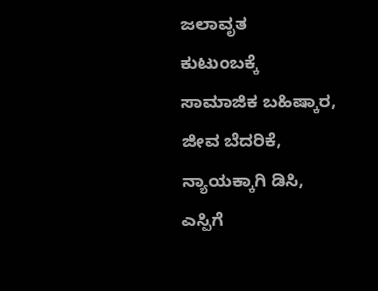ಜಲಾವೃತ
ಕುಟುಂಬಕ್ಕೆ ಸಾಮಾಜಿಕ ಬಹಿಷ್ಕಾರ, ಜೀವ ಬೆದರಿಕೆ, ನ್ಯಾಯಕ್ಕಾಗಿ ಡಿಸಿ, ಎಸ್ಪಿಗೆ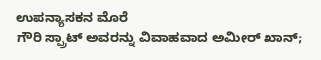ಉಪನ್ಯಾಸಕನ ಮೊರೆ
ಗೌರಿ ಸ್ಪ್ರಾಟ್ ಅವರನ್ನು ವಿವಾಹವಾದ ಅಮೀರ್ ಖಾನ್;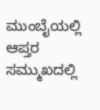ಮುಂಬೈಯಲ್ಲಿ ಆಪ್ತರ ಸಮ್ಮುಖದಲ್ಲಿ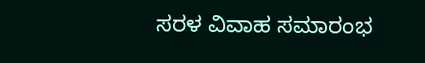ಸರಳ ವಿವಾಹ ಸಮಾರಂಭ